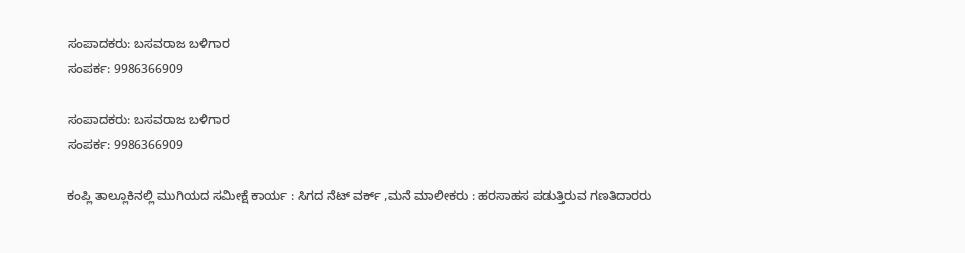ಸಂಪಾದಕರು: ಬಸವರಾಜ ಬಳಿಗಾರ
ಸಂಪರ್ಕ: 9986366909

ಸಂಪಾದಕರು: ಬಸವರಾಜ ಬಳಿಗಾರ
ಸಂಪರ್ಕ: 9986366909

ಕಂಪ್ಲಿ ತಾಲ್ಲೂಕಿನಲ್ಲಿ ಮುಗಿಯದ ಸಮೀಕ್ಷೆ ಕಾರ್ಯ : ಸಿಗದ ನೆಟ್ ವರ್ಕ್ ,ಮನೆ ಮಾಲೀಕರು : ಹರಸಾಹಸ ಪಡುತ್ತಿರುವ ಗಣತಿದಾರರು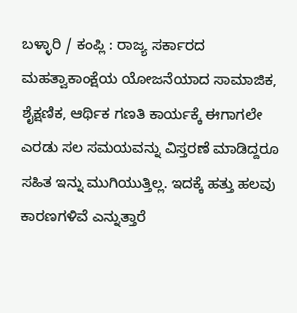ಬಳ್ಳಾರಿ / ಕಂಪ್ಲಿ : ರಾಜ್ಯ ಸರ್ಕಾರದ ಮಹತ್ವಾಕಾಂಕ್ಷೆಯ ಯೋಜನೆಯಾದ ಸಾಮಾಜಿಕ, ಶೈಕ್ಷಣಿಕ, ಆರ್ಥಿಕ ಗಣತಿ ಕಾರ್ಯಕ್ಕೆ ಈಗಾಗಲೇ ಎರಡು ಸಲ ಸಮಯವನ್ನು ವಿಸ್ತರಣೆ ಮಾಡಿದ್ದರೂ ಸಹಿತ ಇನ್ನು ಮುಗಿಯುತ್ತಿಲ್ಲ. ಇದಕ್ಕೆ ಹತ್ತು ಹಲವು ಕಾರಣಗಳಿವೆ ಎನ್ನುತ್ತಾರೆ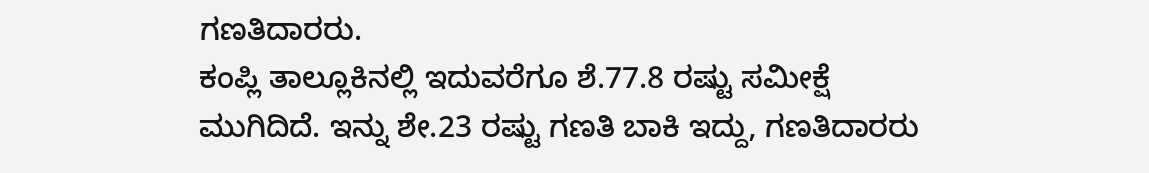ಗಣತಿದಾರರು.
ಕಂಪ್ಲಿ ತಾಲ್ಲೂಕಿನಲ್ಲಿ ಇದುವರೆಗೂ ಶೆ.77.8 ರಷ್ಟು ಸಮೀಕ್ಷೆ ಮುಗಿದಿದೆ. ಇನ್ನು ಶೇ.23 ರಷ್ಟು ಗಣತಿ ಬಾಕಿ ಇದ್ದು, ಗಣತಿದಾರರು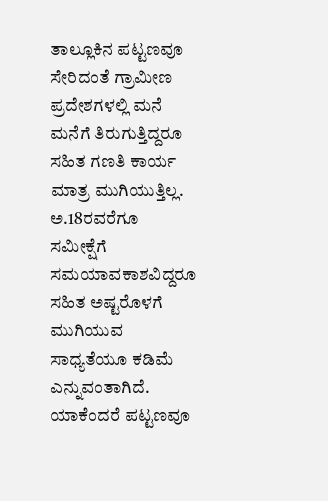ತಾಲ್ಲೂಕಿನ ಪಟ್ಟಣವೂ ಸೇರಿದಂತೆ ಗ್ರಾಮೀಣ ಪ್ರದೇಶಗಳಲ್ಲಿ ಮನೆ ಮನೆಗೆ ತಿರುಗುತ್ತಿದ್ದರೂ ಸಹಿತ ಗಣತಿ ಕಾರ್ಯ ಮಾತ್ರ ಮುಗಿಯುತ್ತಿಲ್ಲ. ಅ.18ರವರೆಗೂ ಸಮೀಕ್ಷೆಗೆ ಸಮಯಾವಕಾಶವಿದ್ದರೂ ಸಹಿತ ಅಷ್ಟರೊಳಗೆ ಮುಗಿಯುವ ಸಾಧ್ಯತೆಯೂ ಕಡಿಮೆ ಎನ್ನುವಂತಾಗಿದೆ. ಯಾಕೆಂದರೆ ಪಟ್ಟಣವೂ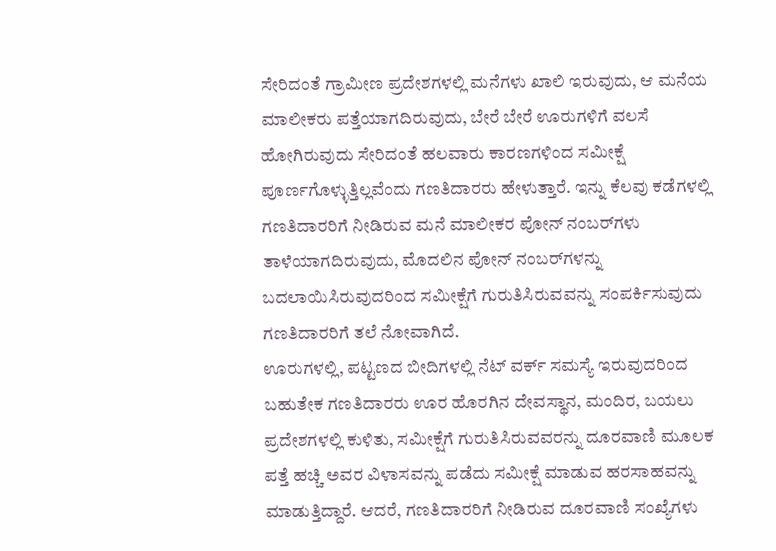ಸೇರಿದಂತೆ ಗ್ರಾಮೀಣ ಪ್ರದೇಶಗಳಲ್ಲಿ ಮನೆಗಳು ಖಾಲಿ ಇರುವುದು, ಆ ಮನೆಯ ಮಾಲೀಕರು ಪತ್ತೆಯಾಗದಿರುವುದು, ಬೇರೆ ಬೇರೆ ಊರುಗಳಿಗೆ ವಲಸೆ ಹೋಗಿರುವುದು ಸೇರಿದಂತೆ ಹಲವಾರು ಕಾರಣಗಳಿಂದ ಸಮೀಕ್ಷೆ ಪೂರ್ಣಗೊಳ್ಳುತ್ತಿಲ್ಲವೆಂದು ಗಣತಿದಾರರು ಹೇಳುತ್ತಾರೆ. ಇನ್ನು ಕೆಲವು ಕಡೆಗಳಲ್ಲಿ ಗಣತಿದಾರರಿಗೆ ನೀಡಿರುವ ಮನೆ ಮಾಲೀಕರ ಪೋನ್ ನಂಬರ್‌ಗಳು ತಾಳೆಯಾಗದಿರುವುದು, ಮೊದಲಿನ ಪೋನ್ ನಂಬರ್‌ಗಳನ್ನು ಬದಲಾಯಿಸಿರುವುದರಿಂದ ಸಮೀಕ್ಷೆಗೆ ಗುರುತಿಸಿರುವವನ್ನು ಸಂಪರ್ಕಿಸುವುದು ಗಣತಿದಾರರಿಗೆ ತಲೆ ನೋವಾಗಿದೆ.
ಊರುಗಳಲ್ಲಿ, ಪಟ್ಟಣದ ಬೀದಿಗಳಲ್ಲಿ ನೆಟ್ ವರ್ಕ್ ಸಮಸ್ಯೆ ಇರುವುದರಿಂದ ಬಹುತೇಕ ಗಣತಿದಾರರು ಊರ ಹೊರಗಿನ ದೇವಸ್ಥಾನ, ಮಂದಿರ, ಬಯಲು ಪ್ರದೇಶಗಳಲ್ಲಿ ಕುಳಿತು, ಸಮೀಕ್ಷೆಗೆ ಗುರುತಿಸಿರುವವರನ್ನು ದೂರವಾಣಿ ಮೂಲಕ ಪತ್ತೆ ಹಚ್ಚಿ ಅವರ ವಿಳಾಸವನ್ನು ಪಡೆದು ಸಮೀಕ್ಷೆ ಮಾಡುವ ಹರಸಾಹವನ್ನು ಮಾಡುತ್ತಿದ್ದಾರೆ. ಆದರೆ, ಗಣತಿದಾರರಿಗೆ ನೀಡಿರುವ ದೂರವಾಣಿ ಸಂಖ್ಯೆಗಳು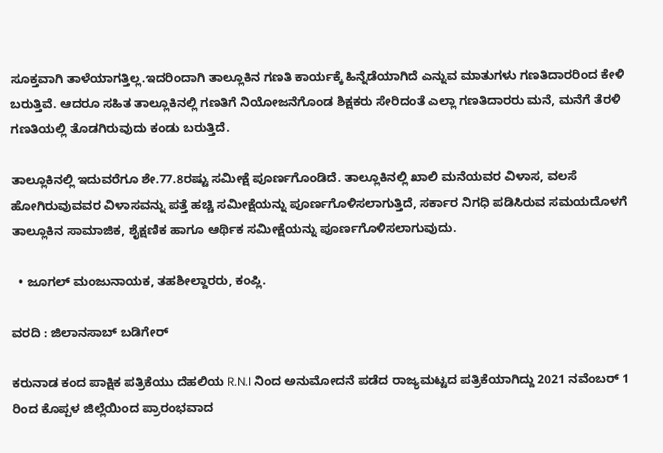ಸೂಕ್ತವಾಗಿ ತಾಳೆಯಾಗತ್ತಿಲ್ಲ.ಇದರಿಂದಾಗಿ ತಾಲ್ಲೂಕಿನ ಗಣತಿ ಕಾರ್ಯಕ್ಕೆ ಹಿನ್ನೆಡೆಯಾಗಿದೆ ಎನ್ನುವ ಮಾತುಗಳು ಗಣತಿದಾರರಿಂದ ಕೇಳಿ ಬರುತ್ತಿವೆ. ಆದರೂ ಸಹಿತ ತಾಲ್ಲೂಕಿನಲ್ಲಿ ಗಣತಿಗೆ ನಿಯೋಜನೆಗೊಂಡ ಶಿಕ್ಷಕರು ಸೇರಿದಂತೆ ಎಲ್ಲಾ ಗಣತಿದಾರರು ಮನೆ, ಮನೆಗೆ ತೆರಳಿ ಗಣತಿಯಲ್ಲಿ ತೊಡಗಿರುವುದು ಕಂಡು ಬರುತ್ತಿದೆ.

ತಾಲ್ಲೂಕಿನಲ್ಲಿ ಇದುವರೆಗೂ ಶೇ.77.8ರಷ್ಟು ಸಮೀಕ್ಷೆ ಪೂರ್ಣಗೊಂಡಿದೆ. ತಾಲ್ಲೂಕಿನಲ್ಲಿ ಖಾಲಿ ಮನೆಯವರ ವಿಳಾಸ, ವಲಸೆ ಹೋಗಿರುವುವವರ ವಿಳಾಸವನ್ನು ಪತ್ತೆ ಹಚ್ಚಿ ಸಮೀಕ್ಷೆಯನ್ನು ಪೂರ್ಣಗೊಳಿಸಲಾಗುತ್ತಿದೆ, ಸರ್ಕಾರ ನಿಗಧಿ ಪಡಿಸಿರುವ ಸಮಯದೊಳಗೆ ತಾಲ್ಲೂಕಿನ ಸಾಮಾಜಿಕ, ಶೈಕ್ಷಣಿಕ ಹಾಗೂ ಆರ್ಥಿಕ ಸಮೀಕ್ಷೆಯನ್ನು ಪೂರ್ಣಗೊಳಿಸಲಾಗುವುದು.

  • ಜೂಗಲ್ ಮಂಜುನಾಯಕ, ತಹಶೀಲ್ದಾರರು, ಕಂಪ್ಲಿ.

ವರದಿ : ಜಿಲಾನಸಾಬ್ ಬಡಿಗೇರ್

ಕರುನಾಡ ಕಂದ ಪಾಕ್ಷಿಕ ಪತ್ರಿಕೆಯು ದೆಹಲಿಯ R.N.I ನಿಂದ ಅನುಮೋದನೆ ಪಡೆದ ರಾಜ್ಯಮಟ್ಟದ ಪತ್ರಿಕೆಯಾಗಿದ್ದು 2021 ನವೆಂಬರ್ 1 ರಿಂದ ಕೊಪ್ಪಳ ಜಿಲ್ಲೆಯಿಂದ ಪ್ರಾರಂಭವಾದ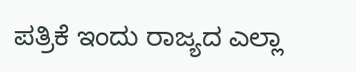ಪತ್ರಿಕೆ ಇಂದು ರಾಜ್ಯದ ಎಲ್ಲಾ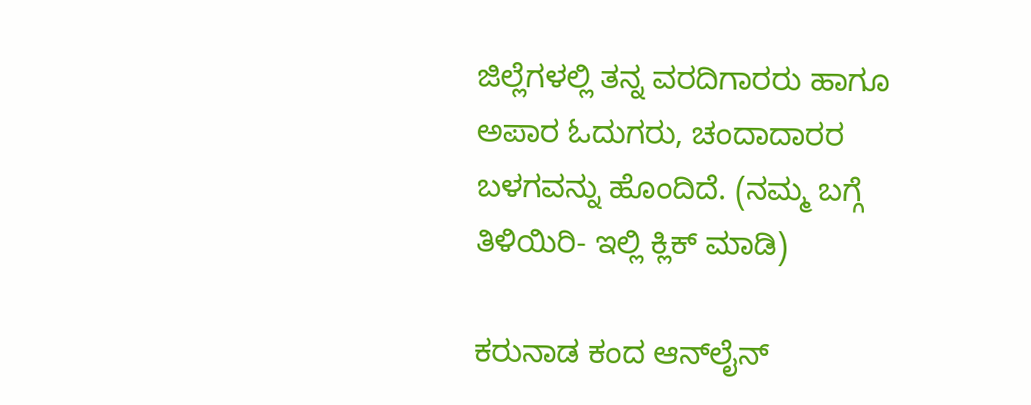ಜಿಲ್ಲೆಗಳಲ್ಲಿ ತನ್ನ ವರದಿಗಾರರು ಹಾಗೂ ಅಪಾರ ಓದುಗರು, ಚಂದಾದಾರರ ಬಳಗವನ್ನು ಹೊಂದಿದೆ. (ನಮ್ಮ ಬಗ್ಗೆ ತಿಳಿಯಿರಿ- ಇಲ್ಲಿ ಕ್ಲಿಕ್‌ ಮಾಡಿ)

ಕರುನಾಡ ಕಂದ ಆನ್‌ಲೈನ್‌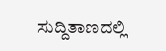ಸುದ್ದಿತಾಣದಲ್ಲಿ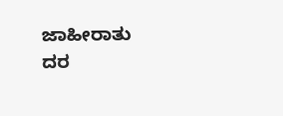ಜಾಹೀರಾತು ದರ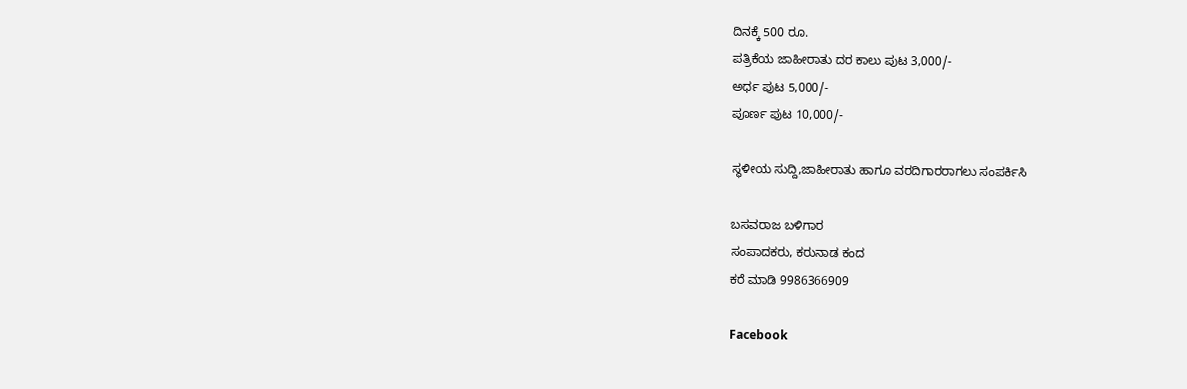ದಿನಕ್ಕೆ 500 ರೂ.
ಪತ್ರಿಕೆಯ ಜಾಹೀರಾತು ದರ ಕಾಲು ಪುಟ 3,000/-
ಅರ್ಧ ಪುಟ 5,000/-
ಪೂರ್ಣ ಪುಟ 10,000/-

ಸ್ಥಳೀಯ ಸುದ್ದಿ,ಜಾಹೀರಾತು ಹಾಗೂ ವರದಿಗಾರರಾಗಲು ಸಂಪರ್ಕಿಸಿ

ಬಸವರಾಜ ಬಳಿಗಾರ
ಸಂಪಾದಕರು, ಕರುನಾಡ ಕಂದ
ಕರೆ ಮಾಡಿ 9986366909

Facebook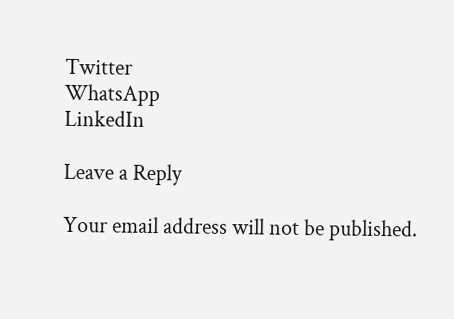Twitter
WhatsApp
LinkedIn

Leave a Reply

Your email address will not be published.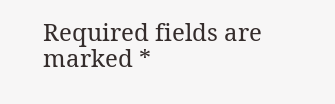Required fields are marked *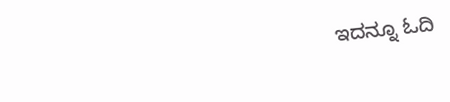ಇದನ್ನೂ ಓದಿ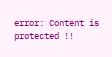error: Content is protected !!